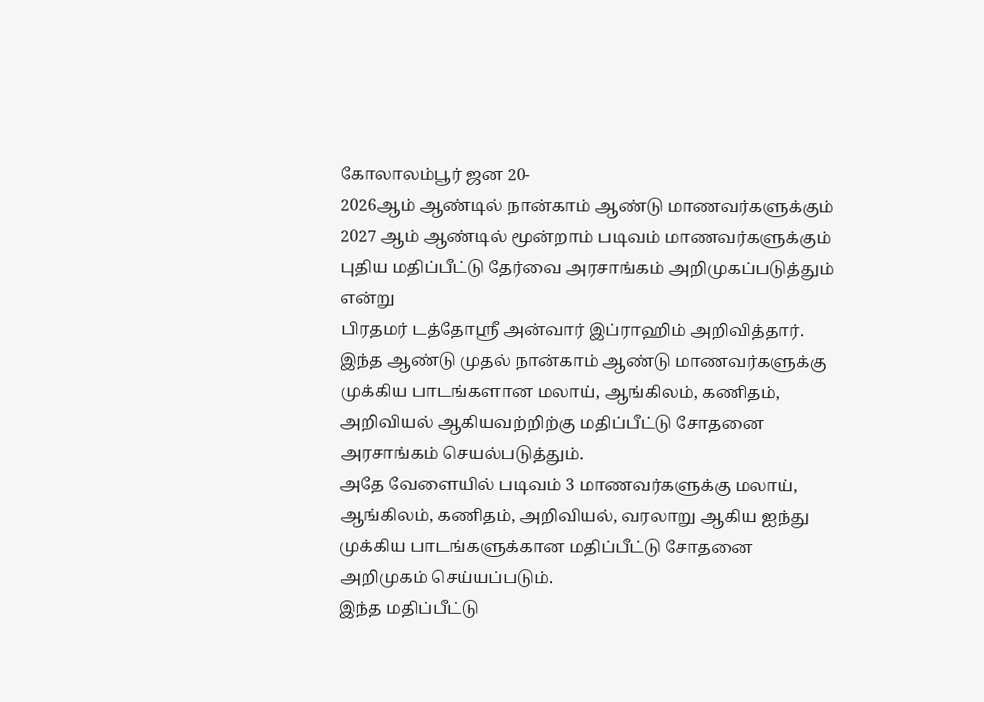கோலாலம்பூர் ஜன 20-
2026ஆம் ஆண்டில் நான்காம் ஆண்டு மாணவர்களுக்கும் 2027 ஆம் ஆண்டில் மூன்றாம் படிவம் மாணவர்களுக்கும் புதிய மதிப்பீட்டு தேர்வை அரசாங்கம் அறிமுகப்படுத்தும் என்று
பிரதமர் டத்தோஸ்ரீ அன்வார் இப்ராஹிம் அறிவித்தார்.
இந்த ஆண்டு முதல் நான்காம் ஆண்டு மாணவர்களுக்கு முக்கிய பாடங்களான மலாய், ஆங்கிலம், கணிதம், அறிவியல் ஆகியவற்றிற்கு மதிப்பீட்டு சோதனை அரசாங்கம் செயல்படுத்தும்.
அதே வேளையில் படிவம் 3 மாணவர்களுக்கு மலாய், ஆங்கிலம், கணிதம், அறிவியல், வரலாறு ஆகிய ஐந்து முக்கிய பாடங்களுக்கான மதிப்பீட்டு சோதனை அறிமுகம் செய்யப்படும்.
இந்த மதிப்பீட்டு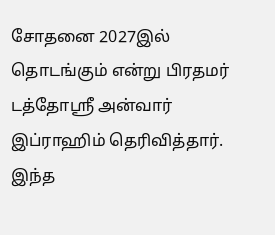சோதனை 2027இல் தொடங்கும் என்று பிரதமர் டத்தோஸ்ரீ அன்வார் இப்ராஹிம் தெரிவித்தார்.
இந்த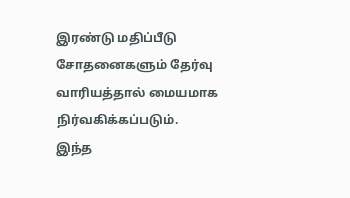இரண்டு மதிப்பீடு சோதனைகளும் தேர்வு வாரியத்தால் மையமாக நிர்வகிக்கப்படும்.
இந்த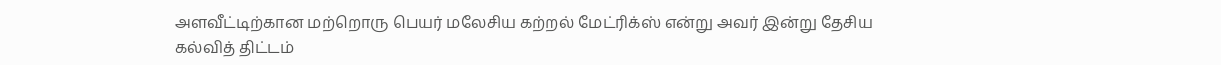அளவீட்டிற்கான மற்றொரு பெயர் மலேசிய கற்றல் மேட்ரிக்ஸ் என்று அவர் இன்று தேசிய கல்வித் திட்டம்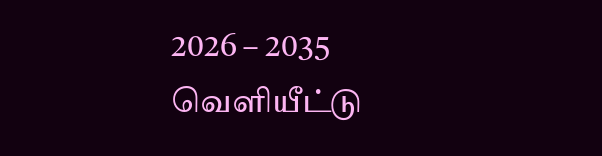2026 – 2035 வெளியீட்டு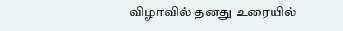விழாவில் தனது உரையில்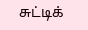சுட்டிக்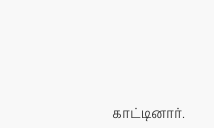காட்டினார்.